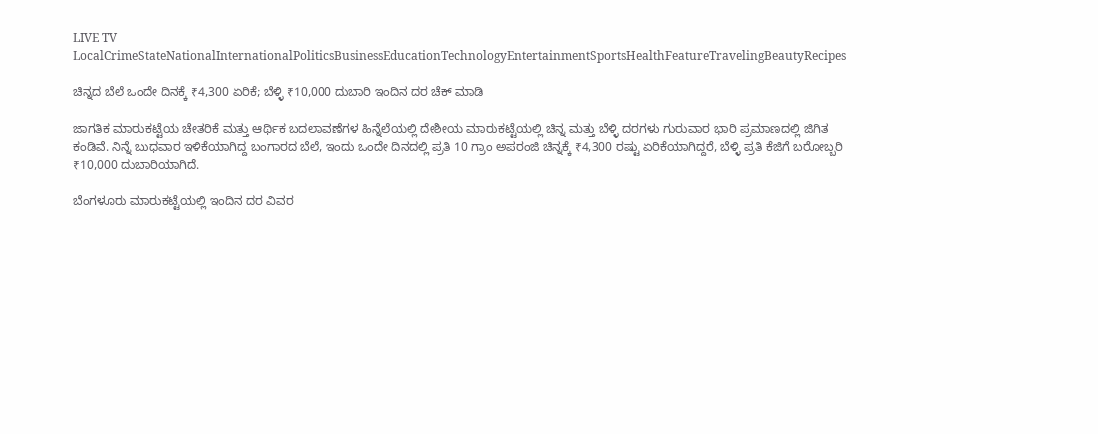LIVE TV LocalCrimeStateNationalInternationalPoliticsBusinessEducationTechnologyEntertainmentSportsHealthFeatureTravelingBeautyRecipes

ಚಿನ್ನದ ಬೆಲೆ ಒಂದೇ ದಿನಕ್ಕೆ ₹4,300 ಏರಿಕೆ; ಬೆಳ್ಳಿ ₹10,000 ದುಬಾರಿ ಇಂದಿನ ದರ ಚೆಕ್ ಮಾಡಿ

ಜಾಗತಿಕ ಮಾರುಕಟ್ಟೆಯ ಚೇತರಿಕೆ ಮತ್ತು ಆರ್ಥಿಕ ಬದಲಾವಣೆಗಳ ಹಿನ್ನೆಲೆಯಲ್ಲಿ ದೇಶೀಯ ಮಾರುಕಟ್ಟೆಯಲ್ಲಿ ಚಿನ್ನ ಮತ್ತು ಬೆಳ್ಳಿ ದರಗಳು ಗುರುವಾರ ಭಾರಿ ಪ್ರಮಾಣದಲ್ಲಿ ಜಿಗಿತ ಕಂಡಿವೆ. ನಿನ್ನೆ ಬುಧವಾರ ಇಳಿಕೆಯಾಗಿದ್ದ ಬಂಗಾರದ ಬೆಲೆ, ಇಂದು ಒಂದೇ ದಿನದಲ್ಲಿ ಪ್ರತಿ 10 ಗ್ರಾಂ ಅಪರಂಜಿ ಚಿನ್ನಕ್ಕೆ ₹4,300 ರಷ್ಟು ಏರಿಕೆಯಾಗಿದ್ದರೆ, ಬೆಳ್ಳಿ ಪ್ರತಿ ಕೆಜಿಗೆ ಬರೋಬ್ಬರಿ ₹10,000 ದುಬಾರಿಯಾಗಿದೆ.

ಬೆಂಗಳೂರು ಮಾರುಕಟ್ಟೆಯಲ್ಲಿ ಇಂದಿನ ದರ ವಿವರ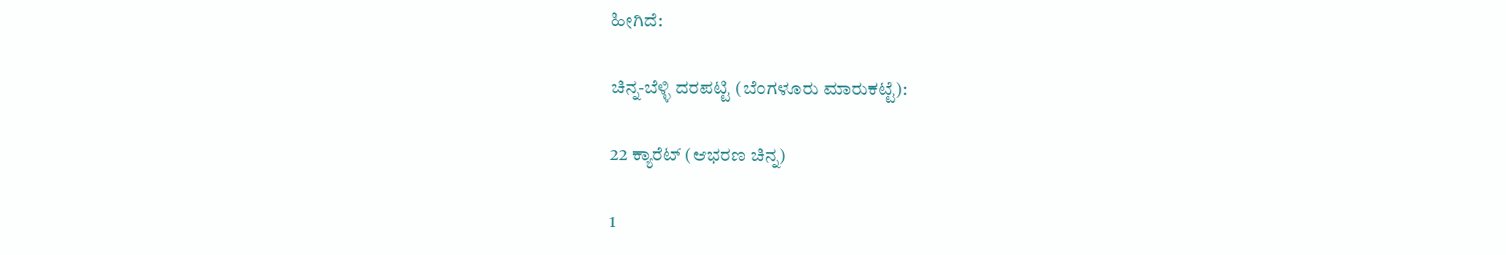ಹೀಗಿದೆ:

ಚಿನ್ನ-ಬೆಳ್ಳಿ ದರಪಟ್ಟಿ (ಬೆಂಗಳೂರು ಮಾರುಕಟ್ಟೆ):

22 ಕ್ಯಾರೆಟ್ (ಆಭರಣ ಚಿನ್ನ)

1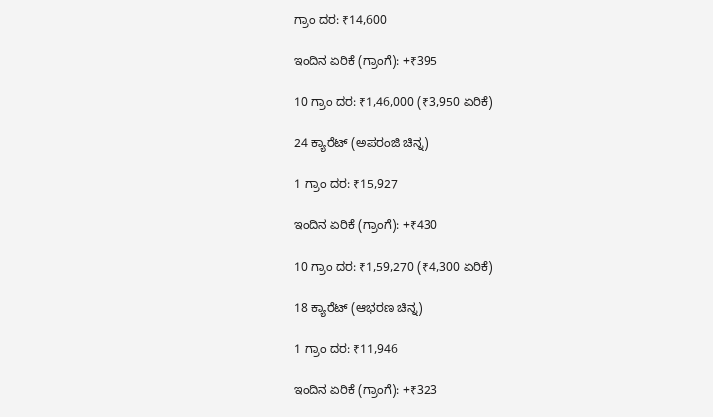ಗ್ರಾಂ ದರ: ₹14,600

ಇಂದಿನ ಏರಿಕೆ (ಗ್ರಾಂಗೆ): +₹395

10 ಗ್ರಾಂ ದರ: ₹1,46,000 (₹3,950 ಏರಿಕೆ)

24 ಕ್ಯಾರೆಟ್ (ಅಪರಂಜಿ ಚಿನ್ನ)

1 ಗ್ರಾಂ ದರ: ₹15,927

ಇಂದಿನ ಏರಿಕೆ (ಗ್ರಾಂಗೆ): +₹430

10 ಗ್ರಾಂ ದರ: ₹1,59,270 (₹4,300 ಏರಿಕೆ)

18 ಕ್ಯಾರೆಟ್ (ಆಭರಣ ಚಿನ್ನ)

1 ಗ್ರಾಂ ದರ: ₹11,946

ಇಂದಿನ ಏರಿಕೆ (ಗ್ರಾಂಗೆ): +₹323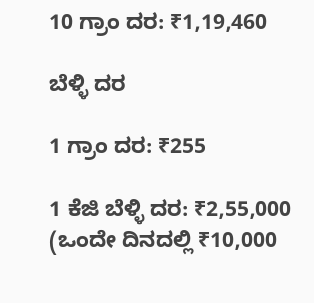10 ಗ್ರಾಂ ದರ: ₹1,19,460

ಬೆಳ್ಳಿ ದರ

1 ಗ್ರಾಂ ದರ: ₹255

1 ಕೆಜಿ ಬೆಳ್ಳಿ ದರ: ₹2,55,000 (ಒಂದೇ ದಿನದಲ್ಲಿ ₹10,000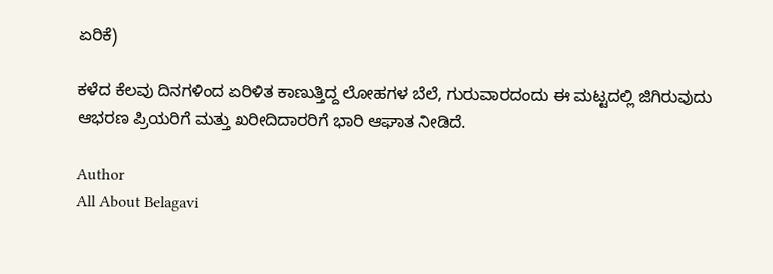ಏರಿಕೆ)

ಕಳೆದ ಕೆಲವು ದಿನಗಳಿಂದ ಏರಿಳಿತ ಕಾಣುತ್ತಿದ್ದ ಲೋಹಗಳ ಬೆಲೆ, ಗುರುವಾರದಂದು ಈ ಮಟ್ಟದಲ್ಲಿ ಜಿಗಿರುವುದು ಆಭರಣ ಪ್ರಿಯರಿಗೆ ಮತ್ತು ಖರೀದಿದಾರರಿಗೆ ಭಾರಿ ಆಘಾತ ನೀಡಿದೆ.

Author
All About Belagavi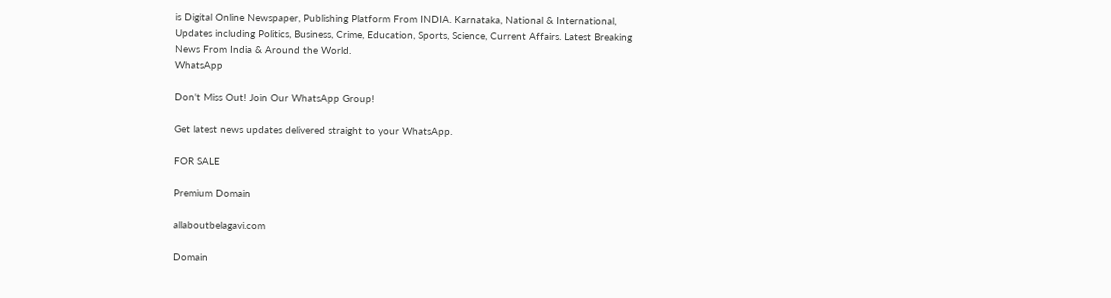is Digital Online Newspaper, Publishing Platform From INDIA. Karnataka, National & International, Updates including Politics, Business, Crime, Education, Sports, Science, Current Affairs. Latest Breaking News From India & Around the World.
WhatsApp

Don't Miss Out! Join Our WhatsApp Group!

Get latest news updates delivered straight to your WhatsApp.

FOR SALE

Premium Domain

allaboutbelagavi.com

Domain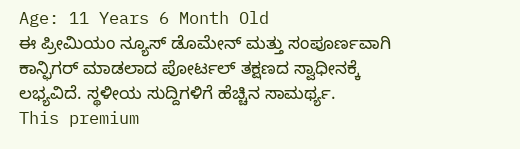Age: 11 Years 6 Month Old
ಈ ಪ್ರೀಮಿಯಂ ನ್ಯೂಸ್ ಡೊಮೇನ್ ಮತ್ತು ಸಂಪೂರ್ಣವಾಗಿ ಕಾನ್ಫಿಗರ್ ಮಾಡಲಾದ ಪೋರ್ಟಲ್ ತಕ್ಷಣದ ಸ್ವಾಧೀನಕ್ಕೆ ಲಭ್ಯವಿದೆ. ಸ್ಥಳೀಯ ಸುದ್ದಿಗಳಿಗೆ ಹೆಚ್ಚಿನ ಸಾಮರ್ಥ್ಯ.
This premium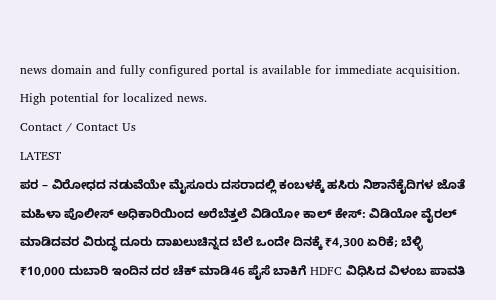news domain and fully configured portal is available for immediate acquisition. High potential for localized news.
Contact / Contact Us
LATEST
ಪರ – ವಿರೋಧದ ನಡುವೆಯೇ ಮೈಸೂರು ದಸರಾದಲ್ಲಿ ಕಂಬಳಕ್ಕೆ ಹಸಿರು ನಿಶಾನೆಕೈದಿಗಳ ಜೊತೆ ಮಹಿಳಾ ಪೊಲೀಸ್ ಅಧಿಕಾರಿಯಿಂದ ಅರೆಬೆತ್ತಲೆ ವಿಡಿಯೋ ಕಾಲ್ ಕೇಸ್: ವಿಡಿಯೋ ವೈರಲ್ ಮಾಡಿದವರ ವಿರುದ್ಧ ದೂರು ದಾಖಲುಚಿನ್ನದ ಬೆಲೆ ಒಂದೇ ದಿನಕ್ಕೆ ₹4,300 ಏರಿಕೆ; ಬೆಳ್ಳಿ ₹10,000 ದುಬಾರಿ ಇಂದಿನ ದರ ಚೆಕ್ ಮಾಡಿ46 ಪೈಸೆ ಬಾಕಿಗೆ HDFC ವಿಧಿಸಿದ ವಿಳಂಬ ಪಾವತಿ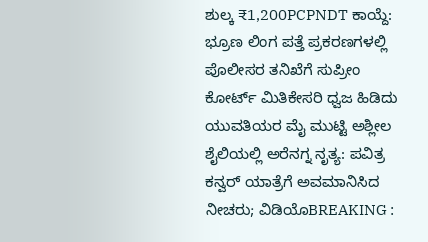ಶುಲ್ಕ ₹1,200PCPNDT ಕಾಯ್ದೆ: ಭ್ರೂಣ ಲಿಂಗ ಪತ್ತೆ ಪ್ರಕರಣಗಳಲ್ಲಿ ಪೊಲೀಸರ ತನಿಖೆಗೆ ಸುಪ್ರೀಂ ಕೋರ್ಟ್ ಮಿತಿಕೇಸರಿ ಧ್ವಜ ಹಿಡಿದು ಯುವತಿಯರ ಮೈ ಮುಟ್ಟಿ ಅಶ್ಲೀಲ ಶೈಲಿಯಲ್ಲಿ ಅರೆನಗ್ನ ನೃತ್ಯ: ಪವಿತ್ರ ಕನ್ವರ್ ಯಾತ್ರೆಗೆ ಅವಮಾನಿಸಿದ ನೀಚರು; ವಿಡಿಯೊBREAKING :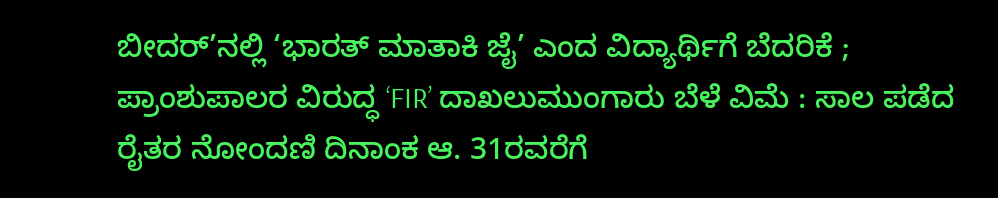ಬೀದರ್’ನಲ್ಲಿ ‘ಭಾರತ್ ಮಾತಾಕಿ ಜೈ’ ಎಂದ ವಿದ್ಯಾರ್ಥಿಗೆ ಬೆದರಿಕೆ ; ಪ್ರಾಂಶುಪಾಲರ ವಿರುದ್ಧ ‘FIR’ ದಾಖಲುಮುಂಗಾರು ಬೆಳೆ ವಿಮೆ : ಸಾಲ ಪಡೆದ ರೈತರ ನೋಂದಣಿ ದಿನಾಂಕ ಆ. 31ರವರೆಗೆ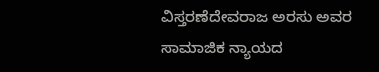ವಿಸ್ತರಣೆದೇವರಾಜ ಅರಸು ಅವರ ಸಾಮಾಜಿಕ ನ್ಯಾಯದ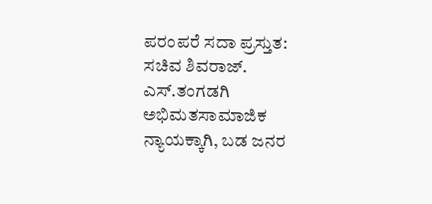ಪರಂಪರೆ ಸದಾ ಪ್ರಸ್ತುತ: ಸಚಿವ ಶಿವರಾಜ್. ಎಸ್‌.ತಂಗಡಗಿ ಅಭಿಮತಸಾಮಾಜಿಕ ನ್ಯಾಯಕ್ಕಾಗಿ, ಬಡ ಜನರ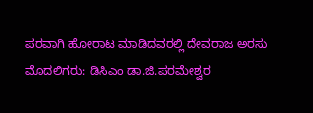ಪರವಾಗಿ ಹೋರಾಟ ಮಾಡಿದವರಲ್ಲಿ ದೇವರಾಜ ಅರಸು ಮೊದಲಿಗರು: ಡಿಸಿಎಂ ಡಾ.ಜಿ.ಪರಮೇಶ್ವರ